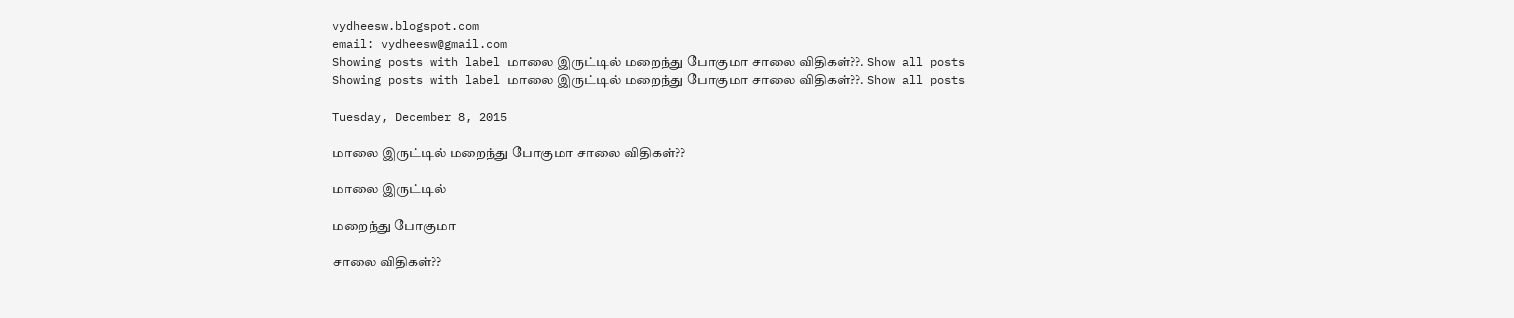vydheesw.blogspot.com
email: vydheesw@gmail.com
Showing posts with label மாலை இருட்டில் மறைந்து போகுமா சாலை விதிகள்??. Show all posts
Showing posts with label மாலை இருட்டில் மறைந்து போகுமா சாலை விதிகள்??. Show all posts

Tuesday, December 8, 2015

மாலை இருட்டில் மறைந்து போகுமா சாலை விதிகள்??

மாலை இருட்டில்

மறைந்து போகுமா

சாலை விதிகள்??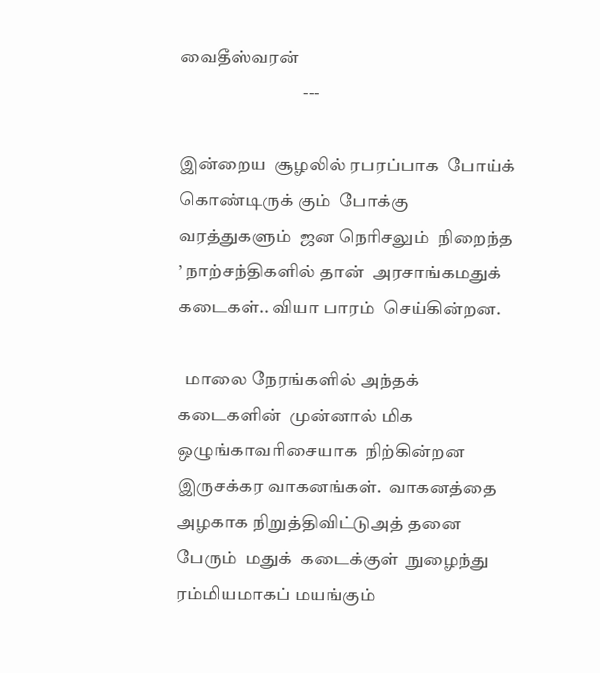வைதீஸ்வரன்
                                   ---

இன்றைய  சூழலில் ரபரப்பாக  போய்க்  கொண்டிருக் கும்  போக்கு வரத்துகளும்  ஜன நெரிசலும்  நிறைந்த  ’ நாற்சந்திகளில் தான்  அரசாங்கமதுக் கடைகள்.. வியா பாரம்  செய்கின்றன.

  மாலை நேரங்களில் அந்தக்  கடைகளின்  முன்னால் மிக  ஒழுங்காவரிசையாக  நிற்கின்றன இருசக்கர வாகனங்கள்.  வாகனத்தை  அழகாக நிறுத்திவிட்டுஅத் தனை  பேரும்  மதுக்  கடைக்குள்  நுழைந்து  ரம்மியமாகப் மயங்கும்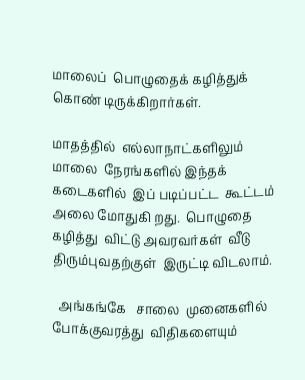மாலைப்  பொழுதைக் கழித்துக்  கொண் டிருக்கிறார்கள்.

மாதத்தில்  எல்லாநாட்களிலும்  மாலை  நேரங்களில் இந்தக்
கடைகளில்  இப் படிப்பட்ட  கூட்டம்  அலை மோதுகி றது.  பொழுதை கழித்து  விட்டு அவரவர்கள்  வீடு  திரும்புவதற்குள்  இருட்டி விடலாம்.

  அங்கங்கே   சாலை  முனைகளில்  போக்குவரத்து  விதிகளையும்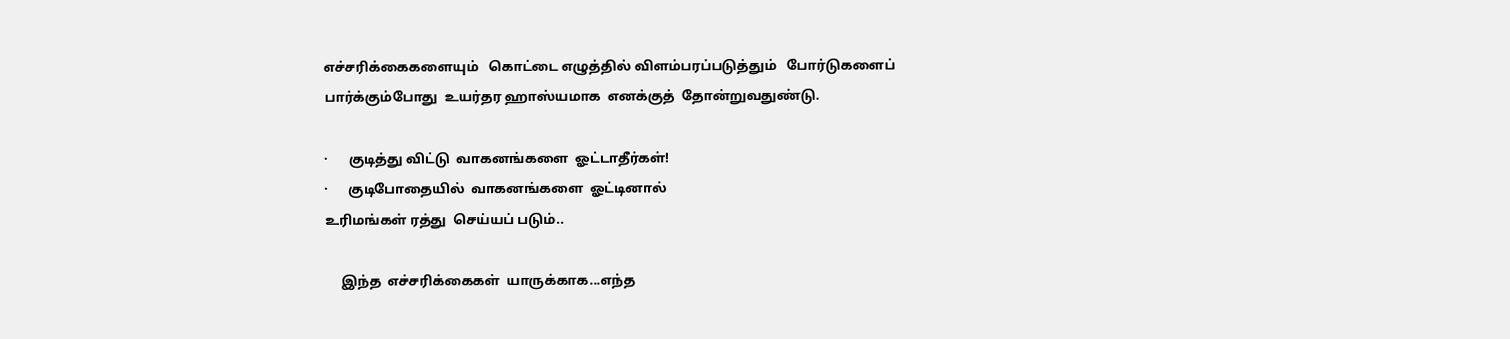எச்சரிக்கைகளையும்   கொட்டை எழுத்தில் விளம்பரப்படுத்தும்   போர்டுகளைப்  பார்க்கும்போது  உயர்தர ஹாஸ்யமாக  எனக்குத்  தோன்றுவதுண்டு.

·      குடித்து விட்டு  வாகனங்களை  ஓட்டாதீர்கள்!
·      குடிபோதையில்  வாகனங்களை  ஓட்டினால்
உரிமங்கள் ரத்து  செய்யப் படும்..

     இந்த  எச்சரிக்கைகள்  யாருக்காக...எந்த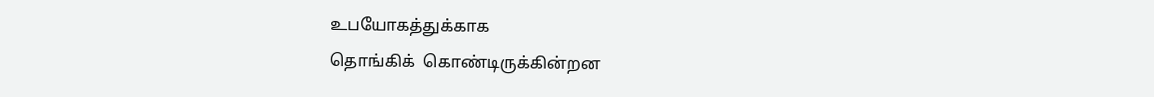உபயோகத்துக்காக
தொங்கிக்  கொண்டிருக்கின்றன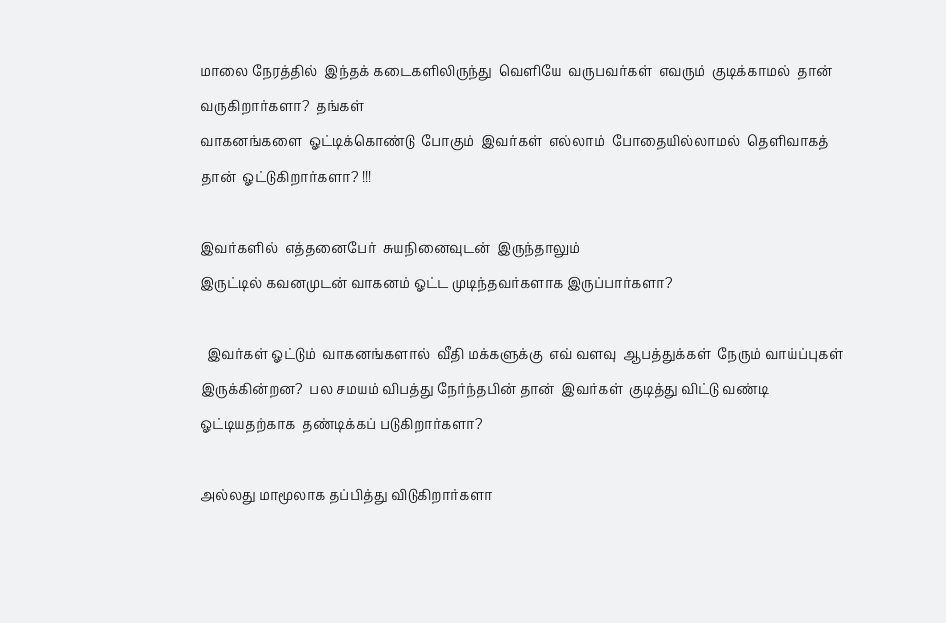மாலை நேரத்தில்  இந்தக் கடைகளிலிருந்து  வெளியே  வருபவர்கள்  எவரும்  குடிக்காமல்  தான்  வருகிறார்களா?  தங்கள்
வாகனங்களை  ஓட்டிக்கொண்டு  போகும்  இவர்கள்  எல்லாம்  போதையில்லாமல்  தெளிவாகத் தான்  ஓட்டுகிறார்களா? !!!

இவர்களில்  எத்தனைபேர்  சுயநினைவுடன்  இருந்தாலும்
இருட்டில் கவனமுடன் வாகனம் ஓட்ட முடிந்தவர்களாக இருப்பார்களா?

  இவர்கள் ஓட்டும்  வாகனங்களால்  வீதி மக்களுக்கு  எவ் வளவு  ஆபத்துக்கள்  நேரும் வாய்ப்புகள்  இருக்கின்றன?  பல சமயம் விபத்து நேர்ந்தபின் தான்  இவர்கள்  குடித்து விட்டு வண்டி  ஓட்டியதற்காக  தண்டிக்கப் படுகிறார்களா?

அல்லது மாமூலாக தப்பித்து விடுகிறார்களா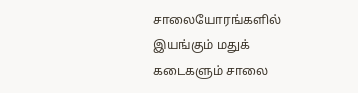சாலையோரங்களில்  இயங்கும் மதுக் கடைகளும் சாலை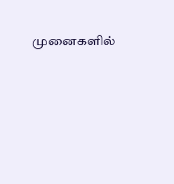முனைகளில்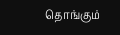தொங்கும்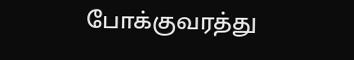போக்குவரத்து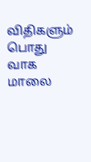விதிகளும்  பொது வாக  மாலை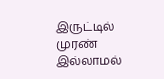இருட்டில்  முரண் இல்லாமல்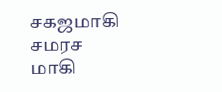சகஜமாகி சமரச மாகி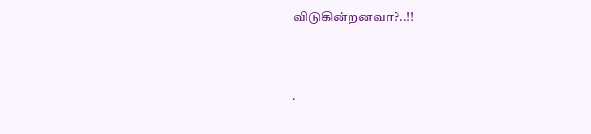விடுகின்றனவா?..!!



.